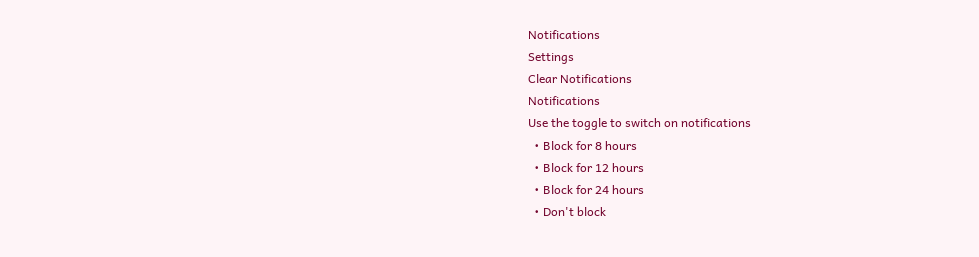Notifications
Settings
Clear Notifications
Notifications
Use the toggle to switch on notifications
  • Block for 8 hours
  • Block for 12 hours
  • Block for 24 hours
  • Don't block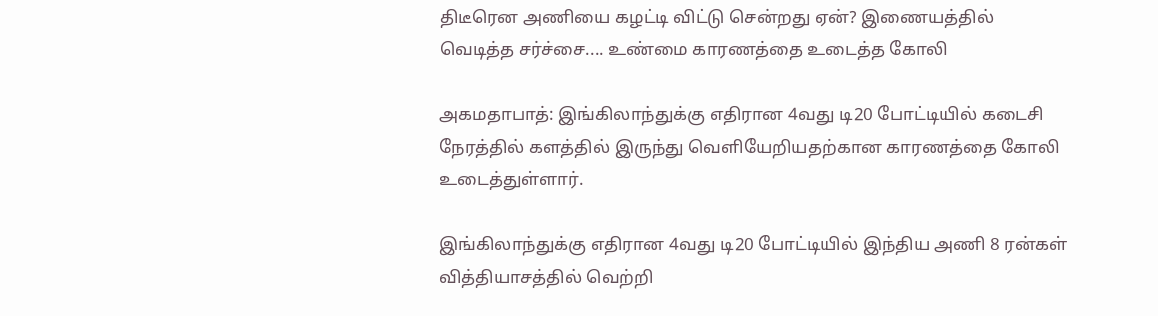திடீரென அணியை கழட்டி விட்டு சென்றது ஏன்? இணையத்தில் வெடித்த சர்ச்சை.... உண்மை காரணத்தை உடைத்த கோலி

அகமதாபாத்: இங்கிலாந்துக்கு எதிரான 4வது டி20 போட்டியில் கடைசி நேரத்தில் களத்தில் இருந்து வெளியேறியதற்கான காரணத்தை கோலி உடைத்துள்ளார்.

இங்கிலாந்துக்கு எதிரான 4வது டி20 போட்டியில் இந்திய அணி 8 ரன்கள் வித்தியாசத்தில் வெற்றி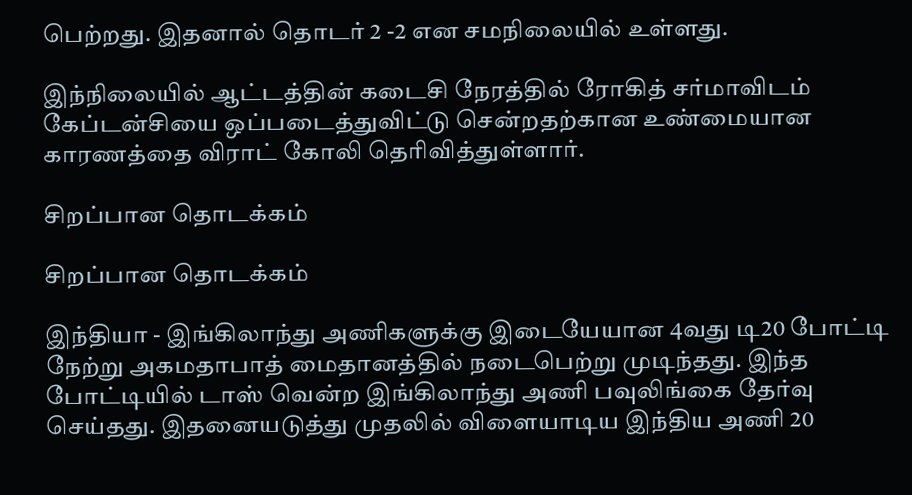பெற்றது. இதனால் தொடர் 2 -2 என சமநிலையில் உள்ளது.

இந்நிலையில் ஆட்டத்தின் கடைசி நேரத்தில் ரோகித் சர்மாவிடம் கேப்டன்சியை ஒப்படைத்துவிட்டு சென்றதற்கான உண்மையான காரணத்தை விராட் கோலி தெரிவித்துள்ளார்.

சிறப்பான தொடக்கம்

சிறப்பான தொடக்கம்

இந்தியா - இங்கிலாந்து அணிகளுக்கு இடையேயான 4வது டி20 போட்டி நேற்று அகமதாபாத் மைதானத்தில் நடைபெற்று முடிந்தது. இந்த போட்டியில் டாஸ் வென்ற இங்கிலாந்து அணி பவுலிங்கை தேர்வு செய்தது. இதனையடுத்து முதலில் விளையாடிய இந்திய அணி 20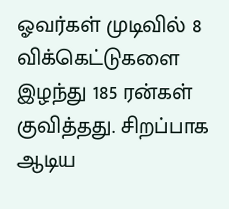ஓவர்கள் முடிவில் 8 விக்கெட்டுகளை இழந்து 185 ரன்கள் குவித்தது. சிறப்பாக ஆடிய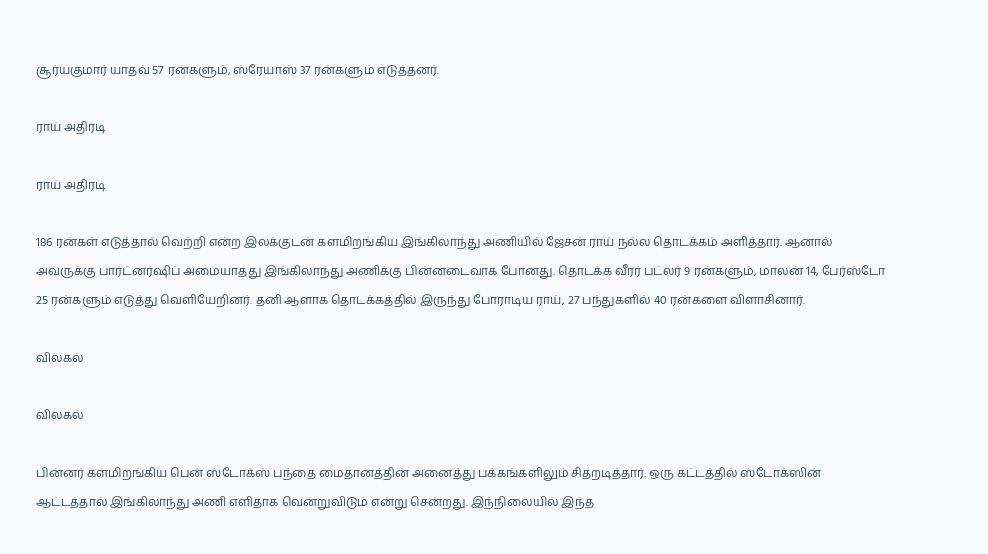சூர்யகுமார் யாதவ் 57 ரன்களும், ஸ்ரேயாஸ் 37 ரன்களும் எடுத்தனர்.

ராய் அதிரடி

ராய் அதிரடி

186 ரன்கள் எடுத்தால் வெற்றி என்ற இலக்குடன் களமிறங்கிய இங்கிலாந்து அணியில் ஜேசன் ராய் நல்ல தொடக்கம் அளித்தார். ஆனால் அவருக்கு பார்ட்னர்ஷிப் அமையாதது இங்கிலாந்து அணிக்கு பின்னடைவாக போனது. தொடக்க வீரர் பட்லர் 9 ரன்களும், மாலன் 14, பேர்ஸ்டோ 25 ரன்களும் எடுத்து வெளியேறினர். தனி ஆளாக தொடக்கத்தில் இருந்து போராடிய ராய், 27 பந்துகளில் 40 ரன்களை விளாசினார்.

விலகல்

விலகல்

பின்னர் களமிறங்கிய பென் ஸ்டோக்ஸ் பந்தை மைதானத்தின் அனைத்து பக்கங்களிலும் சிதறடித்தார். ஒரு கட்டத்தில் ஸ்டோக்ஸின் ஆட்டத்தால் இங்கிலாந்து அணி எளிதாக வென்றுவிடும் என்று சென்றது. இந்நிலையில் இந்த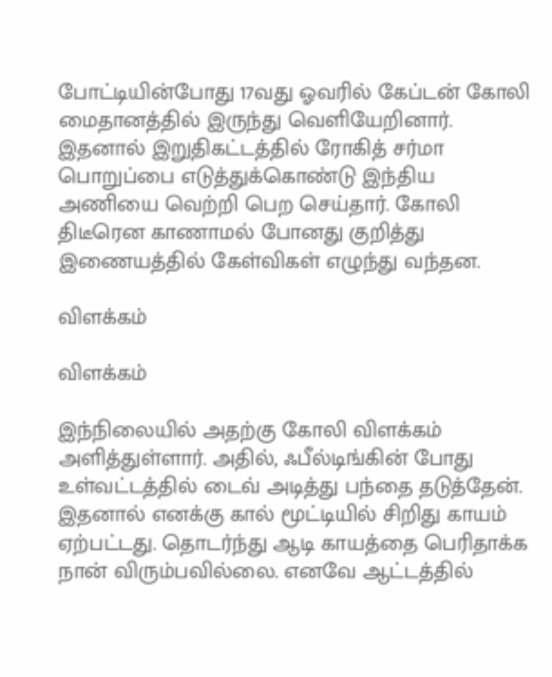போட்டியின்போது 17வது ஓவரில் கேப்டன் கோலி மைதானத்தில் இருந்து வெளியேறினார். இதனால் இறுதிகட்டத்தில் ரோகித் சர்மா பொறுப்பை எடுத்துக்கொண்டு இந்திய அணியை வெற்றி பெற செய்தார். கோலி திடீரென காணாமல் போனது குறித்து இணையத்தில் கேள்விகள் எழுந்து வந்தன.

விளக்கம்

விளக்கம்

இந்நிலையில் அதற்கு கோலி விளக்கம் அளித்துள்ளார். அதில், ஃபீல்டிங்கின் போது உள்வட்டத்தில் டைவ் அடித்து பந்தை தடுத்தேன். இதனால் எனக்கு கால் மூட்டியில் சிறிது காயம் ஏற்பட்டது. தொடர்ந்து ஆடி காயத்தை பெரிதாக்க நான் விரும்பவில்லை. எனவே ஆட்டத்தில்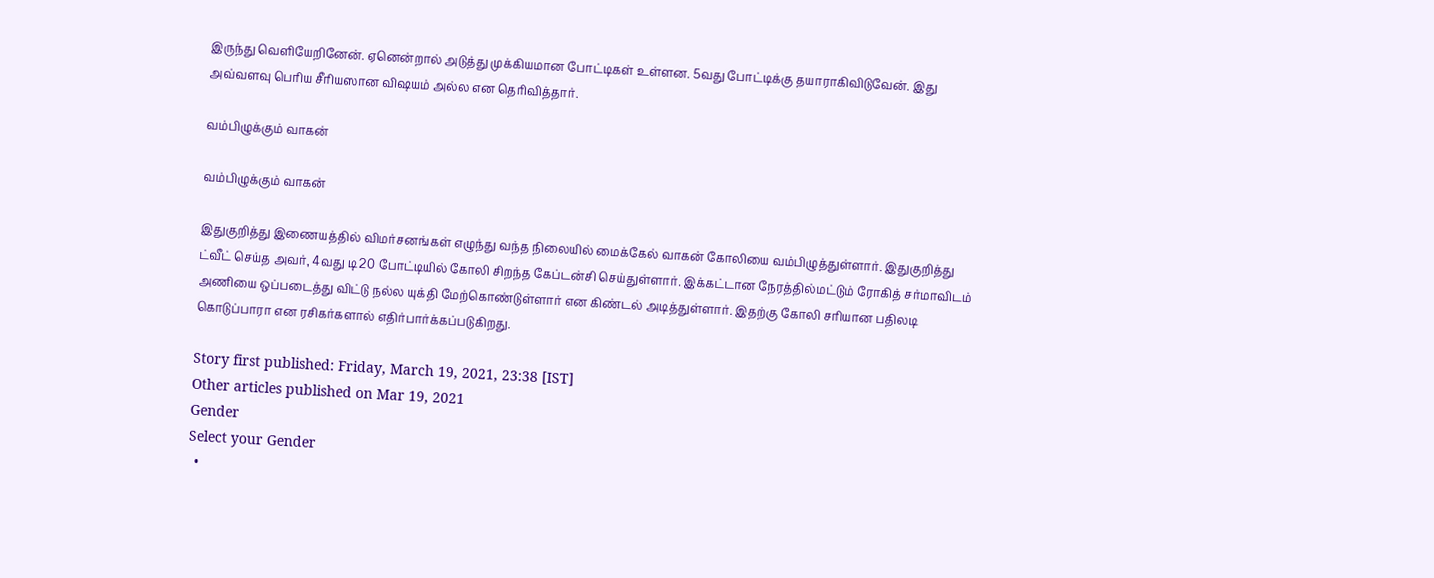இருந்து வெளியேறினேன். ஏனென்றால் அடுத்து முக்கியமான போட்டிகள் உள்ளன. 5வது போட்டிக்கு தயாராகிவிடுவேன். இது அவ்வளவு பெரிய சீரியஸான விஷயம் அல்ல என தெரிவித்தார்.

வம்பிழுக்கும் வாகன்

வம்பிழுக்கும் வாகன்

இதுகுறித்து இணையத்தில் விமர்சனங்கள் எழுந்து வந்த நிலையில் மைக்கேல் வாகன் கோலியை வம்பிழுத்துள்ளார். இதுகுறித்து ட்வீட் செய்த அவர், 4வது டி20 போட்டியில் கோலி சிறந்த கேப்டன்சி செய்துள்ளார். இக்கட்டான நேரத்தில்மட்டும் ரோகித் சர்மாவிடம் அணியை ஒப்படைத்து விட்டு நல்ல யுக்தி மேற்கொண்டுள்ளார் என கிண்டல் அடித்துள்ளார். இதற்கு கோலி சரியான பதிலடி கொடுப்பாரா என ரசிகர்களால் எதிர்பார்க்கப்படுகிறது.

Story first published: Friday, March 19, 2021, 23:38 [IST]
Other articles published on Mar 19, 2021
Gender
Select your Gender
  •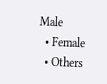Male
  • Female
  • Others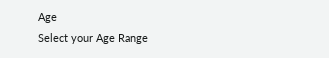Age
Select your Age Range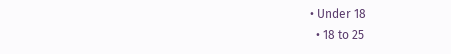• Under 18
  • 18 to 25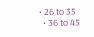• 26 to 35
  • 36 to 45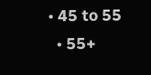• 45 to 55
  • 55+